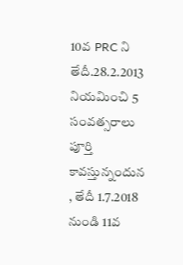10వ PRC ని తేదీ.28.2.2013 నియమించి 5 సంవత్సరాలు పూర్తి కావస్తున్నందున , తేదీ 1.7.2018 నుండి 11వ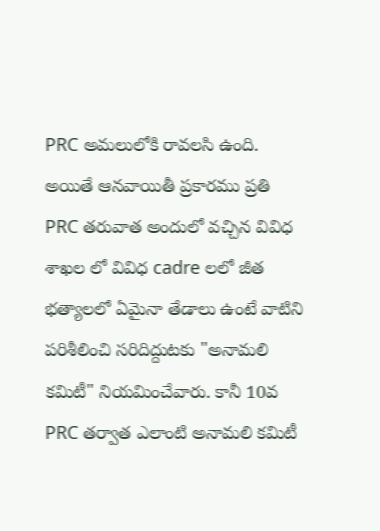PRC అమలులోకి రావలసి ఉంది. అయితే ఆనవాయితీ ప్రకారము ప్రతి PRC తరువాత అందులో వచ్చిన వివిధ శాఖల లో వివిధ cadre లలో జీత భత్యాలలో ఏమైనా తేడాలు ఉంటే వాటిని పరిశీలించి సరిదిద్దుటకు "అనామలి కమిటీ" నియమించేవారు. కానీ 10వ PRC తర్వాత ఎలాంటి అనామలి కమిటీ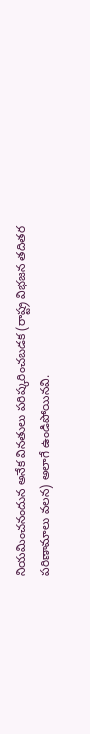నియమించనందున అనేక వినతులు పరిష్కరించబడక (రాష్ట్ర విభజన తదితర పరిణామాలు వలన) అలాగే ఉండిపోయినవి.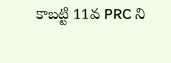కాబట్టి 11వ PRC ని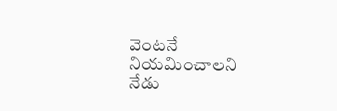వెంటనే నియమించాలని నేడు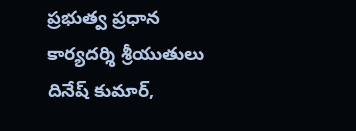ప్రభుత్వ ప్రధాన కార్యదర్శి శ్రీయుతులు దినేష్ కుమార్,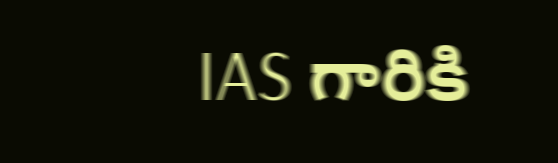IAS గారికి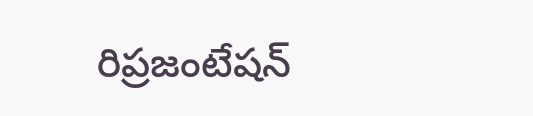రిప్రజంటేషన్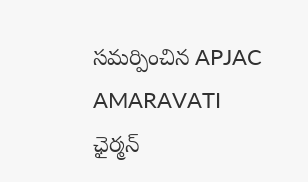సమర్పించిన APJAC AMARAVATI ఛైర్మన్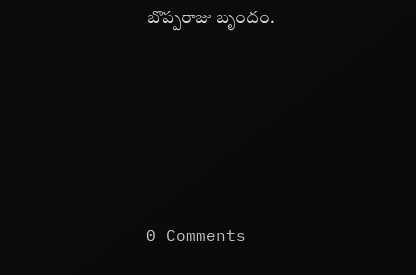బొప్పరాజు బృందం.





0 Comments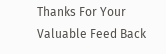Thanks For Your Valuable Feed Back